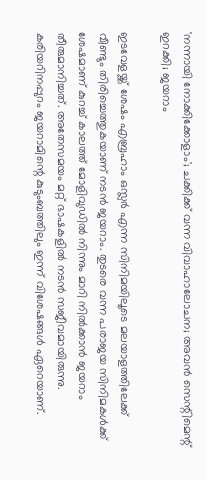'നന്നായി നോക്കിക്കോളാം'; ചക്കിക്ക് വന്ന വിവാഹാലോചന; അവൻ സെന്റിമെന്റ് ഇറക്കി; ജയറാം

ഇടവേളയ്ക്ക് ശേഷം എബ്രഹാം ഒസ്ലർ എന്ന സിനിമയിലൂടെ മലയാളത്തിലേക്ക് വീണ്ടും തിരിച്ചെത്തുകയാണ് നടൻ ജയറാം. തുടരെ വന്ന പരാജയ സിനിമകൾക്ക് ശേഷമാണ് കുറച്ച് കാലത്ത് മോളിവുഡിൽ നിന്നും മാറി നിൽക്കാൻ ജയറാം തീരുമാനിച്ചത്. അതേസമയം മറ്റ് ഭാഷകളിൽ നടൻ സജീവമായിരുന്നു. കരിയറിനപ്പുറം ജയറാമിന്റെ കുടുംബത്തിലും ഇന്ന് വിശേഷങ്ങൾ ഏറെയാണ്.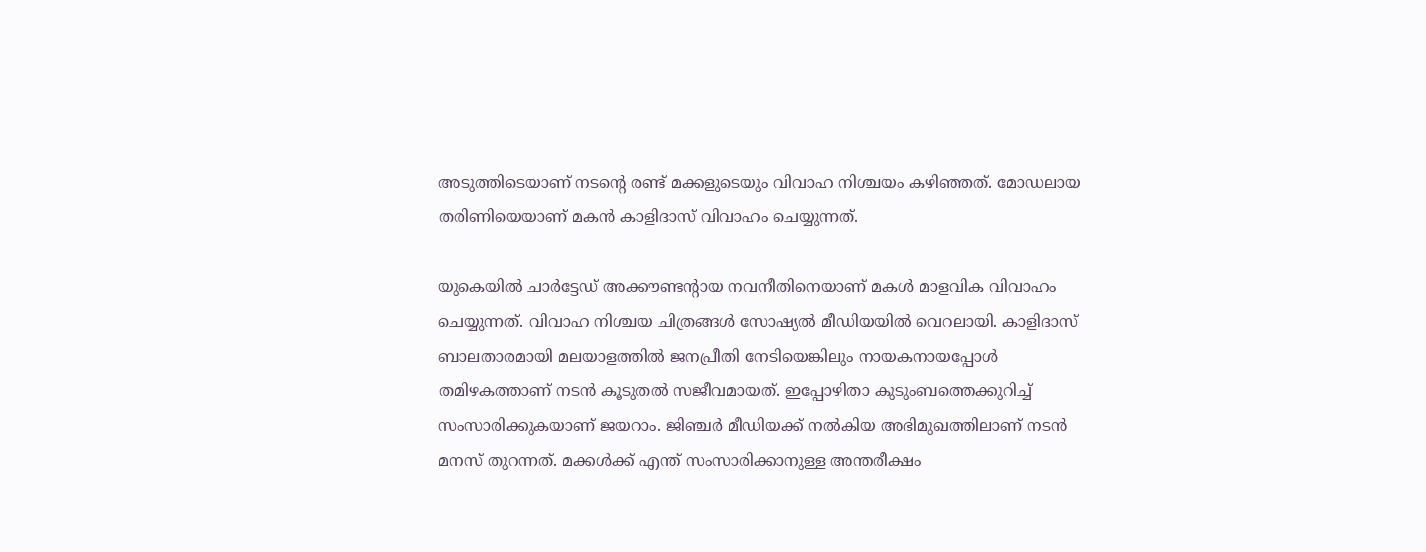അടുത്തിടെയാണ് നടന്റെ രണ്ട് മക്കളുടെയും വിവാഹ നിശ്ചയം കഴിഞ്ഞത്. മോഡലായ തരിണിയെയാണ് മകൻ കാളിദാസ് വിവാഹം ചെയ്യുന്നത്.

യുകെയിൽ ചാർട്ടേഡ് അക്കൗണ്ടന്റായ നവനീതിനെയാണ് മകൾ മാളവിക വിവാഹം ചെയ്യുന്നത്. വിവാഹ നിശ്ചയ ചിത്രങ്ങൾ സോഷ്യൽ മീഡിയയിൽ വെറലായി. കാളിദാസ് ബാലതാരമായി മലയാളത്തിൽ ജനപ്രീതി നേടിയെങ്കിലും നായകനായപ്പോൾ തമിഴകത്താണ് നടൻ‌ കൂടുതൽ സജീവമായത്. ഇപ്പോഴിതാ കുടുംബത്തെക്കുറിച്ച് സംസാരിക്കുകയാണ് ജയറാം. ജിഞ്ചർ മീഡിയക്ക് നൽകിയ അഭിമുഖത്തിലാണ് നടൻ മനസ് തുറന്നത്. മക്കൾക്ക് എന്ത് സംസാരിക്കാനുള്ള അന്തരീക്ഷം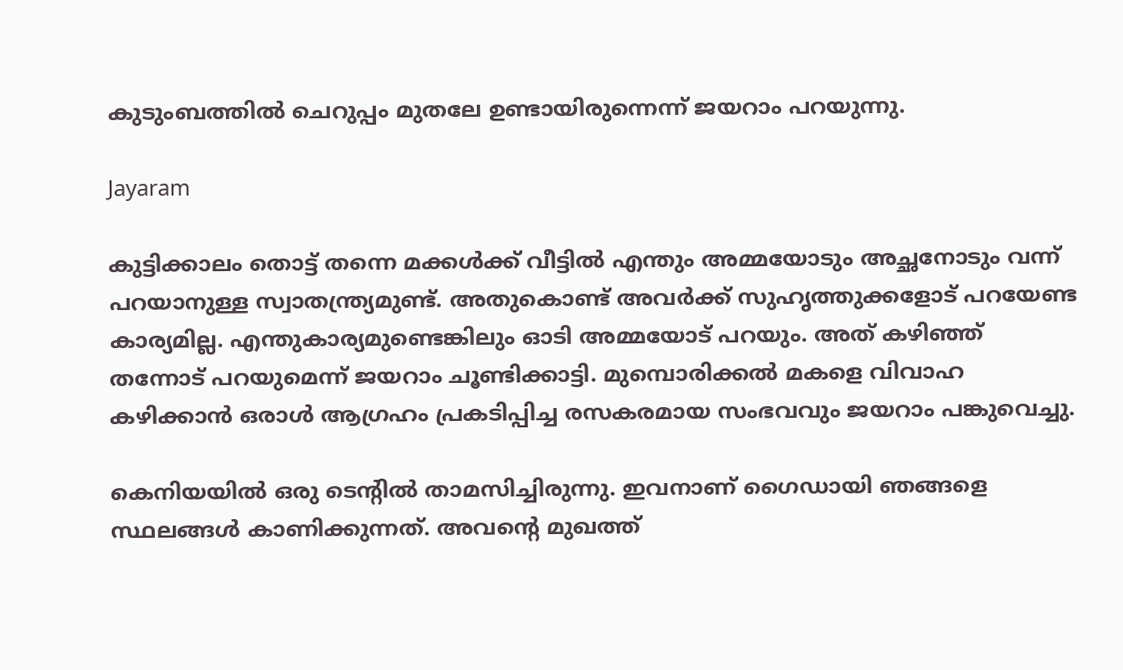കുടുംബത്തിൽ ചെറുപ്പം മുതലേ ഉണ്ടായിരുന്നെന്ന് ജയറാം പറയുന്നു.

Jayaram

കുട്ടിക്കാലം തൊട്ട് തന്നെ മക്കൾക്ക് വീട്ടിൽ എന്തും അമ്മയോടും അച്ഛനോടും വന്ന് പറയാനുള്ള സ്വാതന്ത്ര്യമുണ്ട്. അതുകൊണ്ട് അവർക്ക് സുഹൃത്തുക്കളോട് പറയേണ്ട കാര്യമില്ല. എന്തുകാര്യമുണ്ടെങ്കിലും ഓടി അമ്മയോട് പറയും. അത് കഴിഞ്ഞ് തന്നോട് പറയുമെന്ന് ജയറാം ചൂണ്ടിക്കാട്ടി. മുമ്പൊരിക്കൽ മകളെ വിവാഹ കഴിക്കാൻ ഒരാൾ ആഗ്രഹം പ്രകടിപ്പിച്ച രസകരമായ സംഭവവും ജയറാം പങ്കുവെച്ചു.

കെനിയയിൽ ഒരു ടെന്റിൽ താമസിച്ചിരുന്നു. ഇവനാണ് ഗൈഡായി ഞങ്ങളെ സ്ഥലങ്ങൾ കാണിക്കുന്നത്. അവന്റെ മുഖത്ത്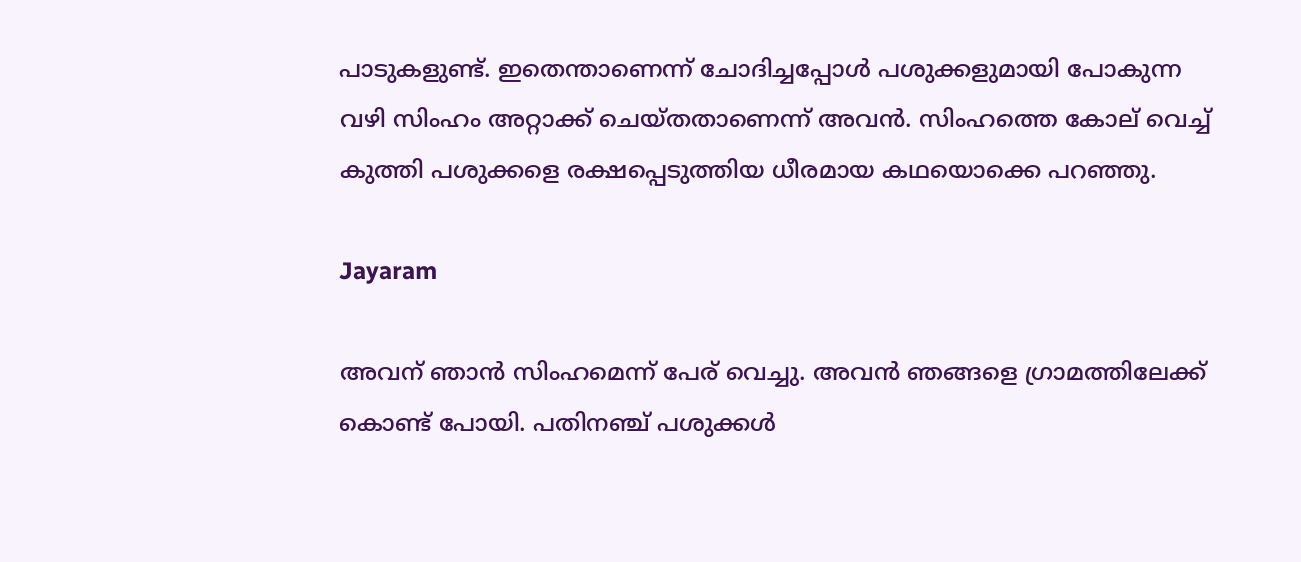പാടുകളുണ്ട്. ഇതെന്താണെന്ന് ചോദിച്ചപ്പോൾ പശുക്കളുമായി പോകുന്ന വഴി സിംഹം അറ്റാക്ക് ചെയ്തതാണെന്ന് അവൻ. സിംഹത്തെ കോല് വെച്ച് കുത്തി പശുക്കളെ രക്ഷപ്പെടുത്തിയ ധീരമായ കഥയൊക്കെ പറഞ്ഞു.

Jayaram

അവന് ഞാൻ സിംഹമെന്ന് പേര് വെച്ചു. അവൻ ഞങ്ങളെ ഗ്രാമത്തിലേക്ക് കൊണ്ട് പോയി. പതിനഞ്ച് പശുക്കൾ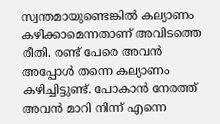സ്വന്തമായുണ്ടെങ്കിൽ കല്യാണം കഴിക്കാമെന്നതാണ് അവിടത്തെ രീതി. രണ്ട് പേരെ അവൻ അപ്പോൾ തന്നെ കല്യാണം കഴിച്ചിട്ടുണ്ട്. പോകാൻ നേരത്ത് അവൻ മാറി നിന്ന് എന്നെ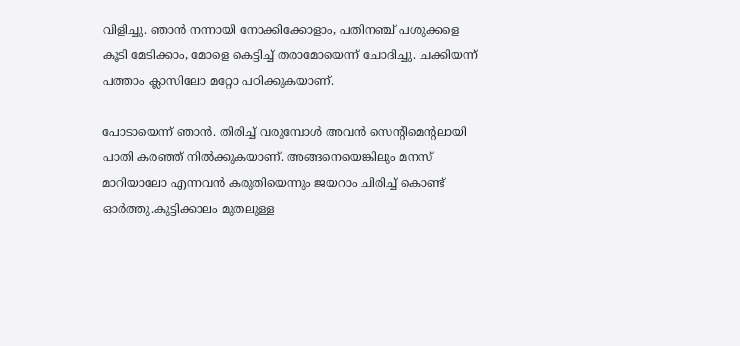വിളിച്ചു. ഞാൻ നന്നായി നോക്കിക്കോളാം, പതിനഞ്ച് പശുക്കളെ കൂടി മേടിക്കാം, മോളെ കെട്ടിച്ച് തരാമോയെന്ന് ചോദിച്ചു. ചക്കിയന്ന് പത്താം ക്ലാസിലോ മറ്റോ പഠിക്കുകയാണ്.

പോ‌ടായെന്ന് ഞാൻ. തിരിച്ച് വരുമ്പോൾ അവൻ സെന്റിമെന്റലായി പാതി കരഞ്ഞ് നിൽക്കുകയാണ്. അങ്ങനെയെങ്കിലും മനസ് മാറിയാലോ എന്നവൻ കരുതിയെന്നും ജയറാം ചിരിച്ച് കൊണ്ട് ഓർത്തു.കുട്ടിക്കാലം മുതലുള്ള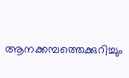ആനക്കമ്പത്തെക്കുറിച്ചും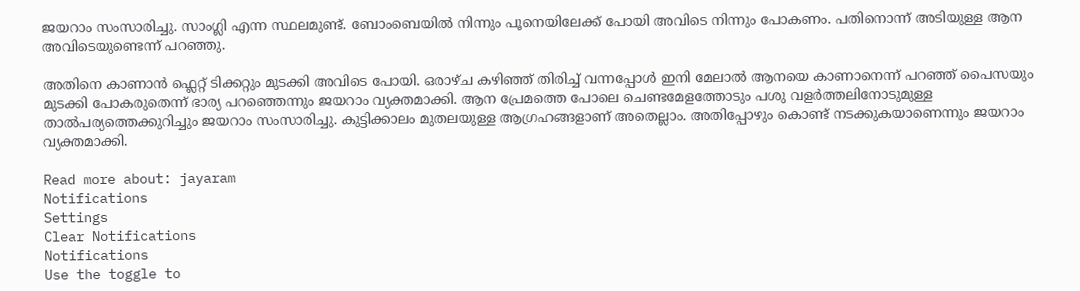ജയറാം സംസാരിച്ചു. സാംഗ്ലി എന്ന സ്ഥലമുണ്ട്. ബോംബെയിൽ നിന്നും പൂനെയിലേക്ക് പോയി അവിടെ നിന്നും പോകണം. പതിനൊന്ന് അടിയുള്ള ആന അവിടെയുണ്ടെന്ന് പറഞ്ഞു.

അതിനെ കാണാൻ ഫ്ലെറ്റ് ടിക്കറ്റും മുടക്കി അവിടെ പോയി. ഒരാഴ്ച കഴിഞ്ഞ് തിരിച്ച് വന്നപ്പോൾ ഇനി മേലാൽ ആനയെ കാണാനെന്ന് പറഞ്ഞ് പൈസയും മുടക്കി പോകരുതെന്ന് ഭാര്യ പറഞ്ഞെന്നും ജയറാം വ്യക്തമാക്കി. ആന പ്രേമത്തെ പോലെ ചെണ്ടമേളത്തോടും പശു വളർത്തലിനോടുമുള്ള താൽപര്യത്തെക്കുറിച്ചും ജയറാം സംസാരിച്ചു. കുട്ടിക്കാലം മുതലയുള്ള ആഗ്രഹങ്ങളാണ് അതെല്ലാം. അതിപ്പോഴും കൊണ്ട് നടക്കുകയാണെന്നും ജയറാം വ്യക്തമാക്കി.

Read more about: jayaram
Notifications
Settings
Clear Notifications
Notifications
Use the toggle to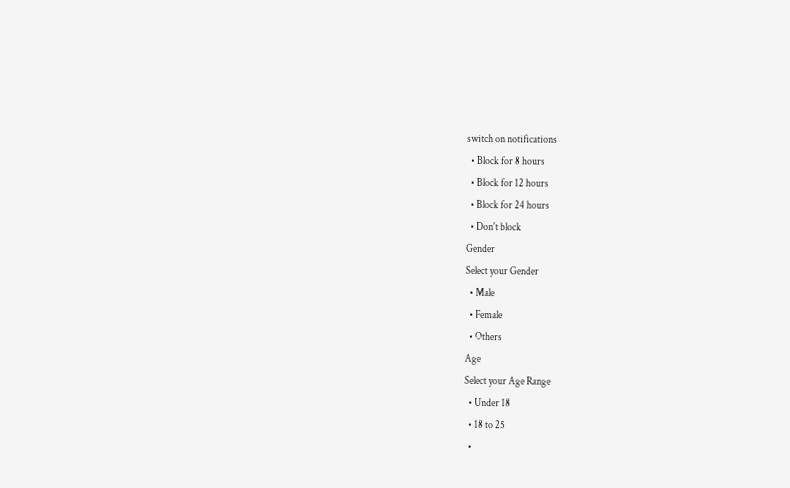switch on notifications
  • Block for 8 hours
  • Block for 12 hours
  • Block for 24 hours
  • Don't block
Gender
Select your Gender
  • Male
  • Female
  • Others
Age
Select your Age Range
  • Under 18
  • 18 to 25
  •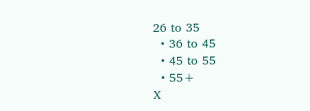26 to 35
  • 36 to 45
  • 45 to 55
  • 55+
X